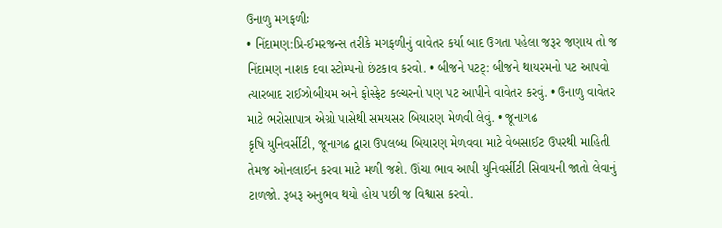ઉનાળુ મગફળીઃ
• નિંદામણ:પ્રિ-ઈમરજન્સ તરીકે મગફળીનું વાવેતર કર્યા બાદ ઉગતા પહેલા જરૂર જણાય તો જ નિંદામણ નાશક દવા સ્ટોમ્પનો છંટકાવ કરવો. • બીજને પટટ્: બીજને થાયરમનો પટ આપવો ત્યારબાદ રાઈઝોબીયમ અને ફોસ્ફેટ કલ્ચરનો પણ પટ આપીને વાવેતર કરવું. • ઉનાળુ વાવેતર માટે ભરોસાપાત્ર એગ્રો પાસેથી સમયસર બિયારણ મેળવી લેવું. • જૂનાગઢ
કૃષિ યુનિવર્સીટી, જૂનાગઢ દ્વારા ઉપલબ્ધ બિયારણ મેળવવા માટે વેબસાઈટ ઉપરથી માહિતી તેમજ ઓનલાઈન કરવા માટે મળી જશે. ઊંચા ભાવ આપી યુનિવર્સીટી સિવાયની જાતો લેવાનું ટાળજો. રૂબરૂ અનુભવ થયો હોય પછી જ વિશ્વાસ કરવો.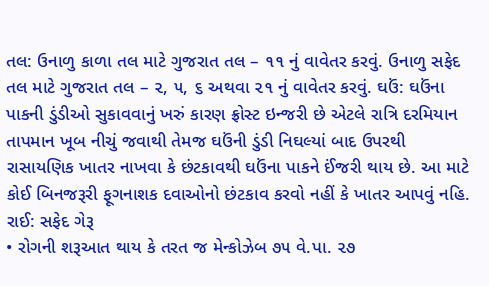તલ: ઉનાળુ કાળા તલ માટે ગુજરાત તલ – ૧૧ નું વાવેતર કરવું. ઉનાળુ સફેદ તલ માટે ગુજરાત તલ – ૨, ૫, ૬ અથવા ૨૧ નું વાવેતર કરવું. ઘઉં: ઘઉંના પાકની ડુંડીઓ સુકાવવાનું ખરું કારણ ફ્રોસ્ટ ઇન્જરી છે એટલે રાત્રિ દરમિયાન તાપમાન ખૂબ નીચું જવાથી તેમજ ઘઉંની ડુંડી નિઘલ્યાં બાદ ઉપરથી રાસાયણિક ખાતર નાખવા કે છંટકાવથી ઘઉંના પાકને ઈંજરી થાય છે. આ માટે કોઈ બિનજરૂરી ફૂગનાશક દવાઓનો છંટકાવ કરવો નહીં કે ખાતર આપવું નહિ.
રાઈ: સફેદ ગેરૂ
• રોગની શરૂઆત થાય કે તરત જ મેન્કોઝેબ ૭૫ વે.પા. ૨૭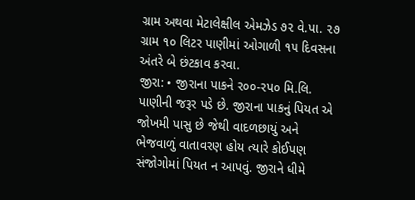ગ્રામ અથવા મેટાલેક્ષીલ એમઝેડ ૭૨ વે.પા. ૨૭ ગ્રામ ૧૦ લિટર પાણીમાં ઓગાળી ૧૫ દિવસના અંતરે બે છંટકાવ કરવા.
જીરા: • જીરાના પાકને ર૦૦-રપ૦ મિ.લિ. પાણીની જરૂર પડે છે. જીરાના પાકનું પિયત એ જોખમી પાસુ છે જેથી વાદળછાયું અને ભેજવાળું વાતાવરણ હોય ત્યારે કોઈપણ સંજોગોમાં પિયત ન આપવું. જીરાને ધીમે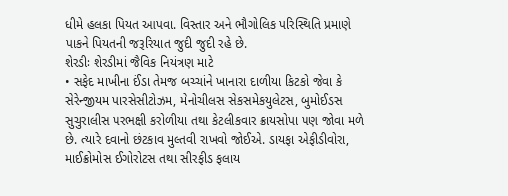ધીમે હલકા પિયત આપવા. વિસ્તાર અને ભૌગોલિક પરિસ્થિતિ પ્રમાણે પાકને પિયતની જરૂરિયાત જુદી જુદી રહે છે.
શેરડીઃ શેરડીમાં જૈવિક નિયંત્રણ માટે
• સફેદ માખીના ઈંડા તેમજ બચ્ચાંને ખાનારા દાળીયા કિટકો જેવા કે સેરેન્જીયમ પારસેસીટોઝમ, મેનોચીલસ સેકસમેકયુલેટસ, બુમોઈડસ સુચુરાલીસ ૫રભક્ષી કરોળીયા તથા કેટલીકવાર ક્રાયસોપા ૫ણ જોવા મળે છે. ત્યારે દવાનો છંટકાવ મુલ્તવી રાખવો જોઈએ. ડાયફા એફીડીવોરા, માઈક્રોમોસ ઈગોરોટસ તથા સીરફીડ ફલાય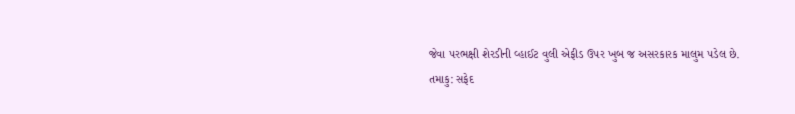જેવા ૫રભક્ષી શેરડીની વ્હાઈટ વુલી એફીડ ઉ૫ર ખુબ જ અસરકારક માલુમ ૫ડેલ છે.
તમાકુ: સફેદ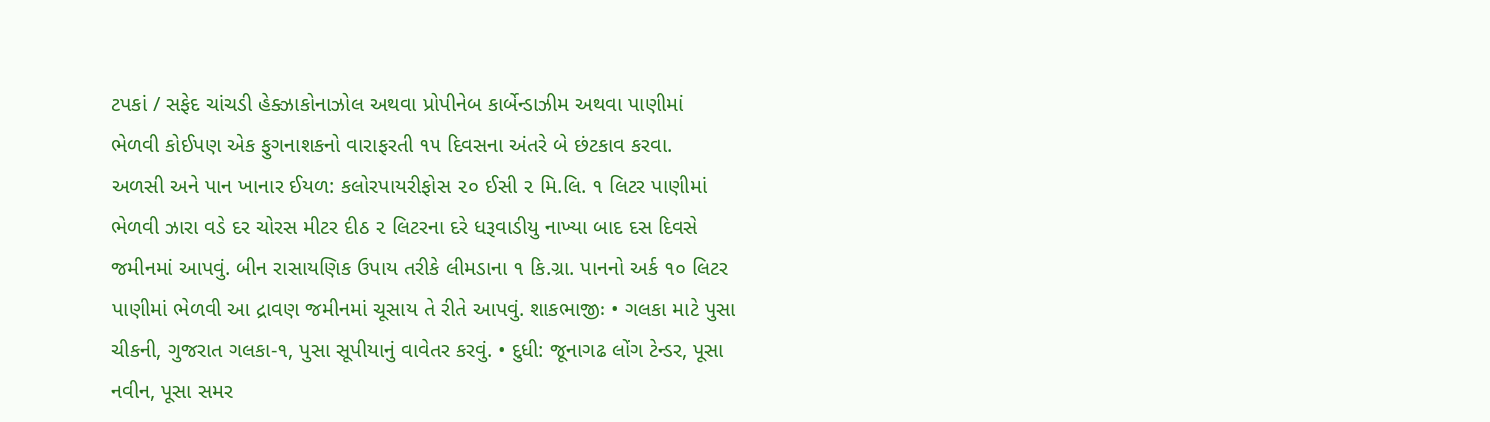ટપકાં / સફેદ ચાંચડી હેક્ઝાકોનાઝોલ અથવા પ્રોપીનેબ કાર્બેન્ડાઝીમ અથવા પાણીમાં ભેળવી કોઈપણ એક ફુગનાશકનો વારાફરતી ૧૫ દિવસના અંતરે બે છંટકાવ કરવા.
અળસી અને પાન ખાનાર ઈયળ: કલોરપાયરીફોસ ૨૦ ઈસી ૨ મિ.લિ. ૧ લિટર પાણીમાં ભેળવી ઝારા વડે દર ચોરસ મીટર દીઠ ૨ લિટરના દરે ધરૂવાડીયુ નાખ્યા બાદ દસ દિવસે જમીનમાં આપવું. બીન રાસાયણિક ઉપાય તરીકે લીમડાના ૧ કિ.ગ્રા. પાનનો અર્ક ૧૦ લિટર પાણીમાં ભેળવી આ દ્રાવણ જમીનમાં ચૂસાય તે રીતે આપવું. શાકભાજીઃ • ગલકા માટે પુસા ચીકની, ગુજરાત ગલકા-૧, પુસા સૂપીયાનું વાવેતર કરવું. • દુધી: જૂનાગઢ લોંગ ટેન્ડર, પૂસા નવીન, પૂસા સમર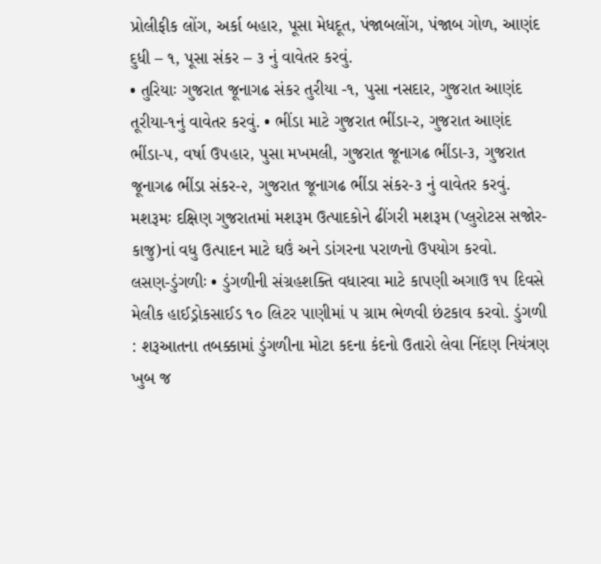પ્રોલીફીક લોંગ, અર્કા બહાર, પૂસા મેધદૂત, પંજાબલોંગ, પંજાબ ગોળ, આણંદ દુધી – ૧, પૂસા સંકર – ૩ નું વાવેતર કરવું.
• તુરિયાઃ ગુજરાત જૂનાગઢ સંકર તુરીયા -૧, પુસા નસદાર, ગુજરાત આણંદ તૂરીયા-૧નું વાવેતર કરવું. • ભીંડા માટે ગુજરાત ભીંડા-ર, ગુજરાત આણંદ ભીંડા-૫, વર્ષા ઉ૫હાર, પુસા મખમલી, ગુજરાત જૂનાગઢ ભીંડા-૩, ગુજરાત જૂનાગઢ ભીંડા સંકર-૨, ગુજરાત જૂનાગઢ ભીંડા સંકર-૩ નું વાવેતર કરવું. મશરૂમઃ દક્ષિણ ગુજરાતમાં મશરૂમ ઉત્પાદકોને ઢીંગરી મશરૂમ (પ્લુરોટસ સજોર-કાજુ)નાં વધુ ઉત્પાદન માટે ઘઉં અને ડાંગરના પરાળનો ઉપયોગ કરવો.
લસણ-ડુંગળીઃ • ડુંગળીની સંગ્રહશક્તિ વધારવા માટે કાપણી અગાઉ ૧૫ દિવસે મેલીક હાઈડ્રોકસાઈડ ૧૦ લિટર પાણીમાં ૫ ગ્રામ ભેળવી છંટકાવ કરવો. ડુંગળી : શરૂઆતના તબક્કામાં ડુંગળીના મોટા કદના કંદનો ઉતારો લેવા નિંદણ નિયંત્રણ ખુબ જ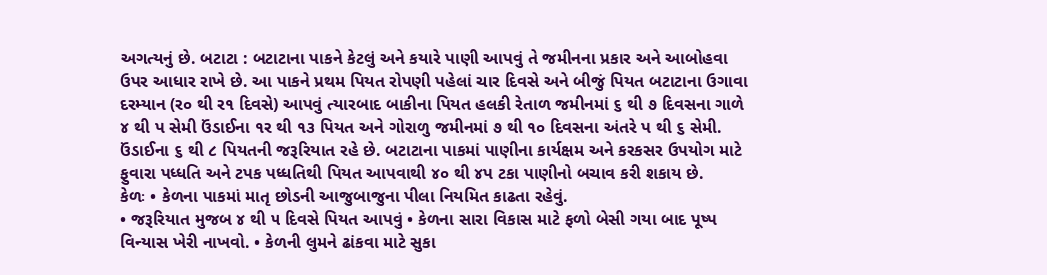અગત્યનું છે. બટાટા : બટાટાના પાકને કેટલું અને કયારે પાણી આપવું તે જમીનના પ્રકાર અને આબોહવા ઉપર આધાર રાખે છે. આ પાકને પ્રથમ પિયત રોપણી પહેલાં ચાર દિવસે અને બીજું પિયત બટાટાના ઉગાવા દરમ્યાન (ર૦ થી ર૧ દિવસે) આપવું ત્યારબાદ બાકીના પિયત હલકી રેતાળ જમીનમાં ૬ થી ૭ દિવસના ગાળે ૪ થી પ સેમી ઉંડાઈના ૧ર થી ૧૩ પિયત અને ગોરાળુ જમીનમાં ૭ થી ૧૦ દિવસના અંતરે પ થી ૬ સેમી. ઉંડાઈના ૬ થી ૮ પિયતની જરૂરિયાત રહે છે. બટાટાના પાકમાં પાણીના કાર્યક્ષમ અને કરકસર ઉપયોગ માટે ફુવારા પધ્ધતિ અને ટપક પધ્ધતિથી પિયત આપવાથી ૪૦ થી ૪પ ટકા પાણીનો બચાવ કરી શકાય છે.
કેળઃ • કેળના પાકમાં માતૃ છોડની આજુબાજુના પીલા નિયમિત કાઢતા રહેવું.
• જરૂરિયાત મુજબ ૪ થી ૫ દિવસે પિયત આપવું • કેળના સારા વિકાસ માટે ફળો બેસી ગયા બાદ પૂષ્પ વિન્યાસ ખેરી નાખવો. • કેળની લુમને ઢાંકવા માટે સુકા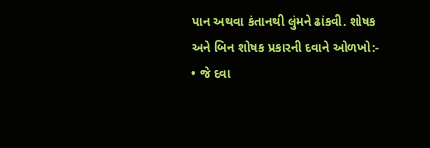પાન અથવા કંતાનથી લુંમને ઢાંકવી. શોષક અને બિન શોષક પ્રકારની દવાને ઓળખો:- • જે દવા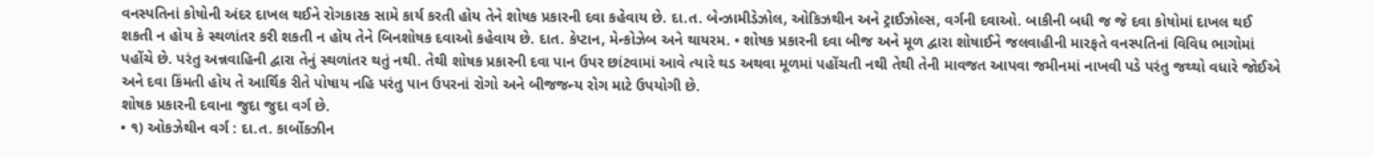વનસ્પતિનાં કોષોની અંદર દાખલ થઈને રોગકારક સામે કાર્ય કરતી હોય તેને શોષક પ્રકારની દવા કહેવાય છે. દા.ત. બેન્ઝામીડેઝોલ, ઓકિઝથીન અને ટ્રાઈઝોલ્સ, વર્ગની દવાઓ. બાકીની બધી જ જે દવા કોષોમાં દાખલ થઈ શકતી ન હોય કે સ્થળાંતર કરી શકતી ન હોય તેને બિનશોષક દવાઓ કહેવાય છે. દાત. કેપ્ટાન, મેન્કોઝેબ અને થાયરમ. • શોષક પ્રકારની દવા બીજ અને મૂળ દ્વારા શોષાઈને જલવાહીની મારફતે વનસ્પતિનાં વિવિધ ભાગોમાં પહોંચે છે. પરંતુ અન્નવાહિની દ્વારા તેનું સ્થળાંતર થતું નથી. તેથી શોષક પ્રકારની દવા પાન ઉપર છાંટવામાં આવે ત્યારે થડ અથવા મૂળમાં પહોંચતી નથી તેથી તેની માવજત આપવા જમીનમાં નાખવી પડે પરંતુ જથ્થો વધારે જોઈએ અને દવા કિંમતી હોય તે આર્થિક રીતે પોષાય નહિ પરંતુ પાન ઉપરનાં રોગો અને બીજજન્ય રોગ માટે ઉપયોગી છે.
શોષક પ્રકારની દવાના જુદા જુદા વર્ગ છે.
• ૧) ઓકઝેથીન વર્ગ : દા.ત. કાર્બોક્ઝીન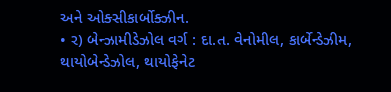અને ઓક્સીકાર્બોક્ઝીન.
• ર) બેન્ઝામીડેઝોલ વર્ગ : દા.ત. વેનોમીલ, કાર્બેન્ડેઝીમ, થાયોબેન્ડેઝોલ, થાયોફેનેટ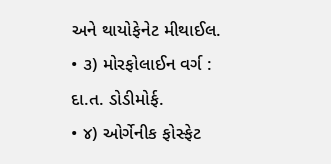અને થાયોફેનેટ મીથાઈલ.
• ૩) મોરફોલાઈન વર્ગ : દા.ત. ડોડીમોર્ફ.
• ૪) ઓર્ગેનીક ફોસ્ફેટ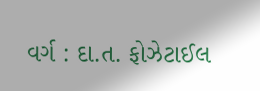વર્ગ : દા.ત. ફોઝેટાઈલ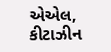એએલ, કીટાઝીન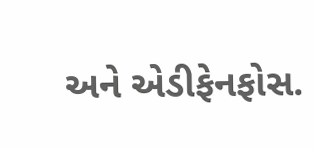અને એડીફેનફોસ.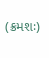(ક્રમશઃ)